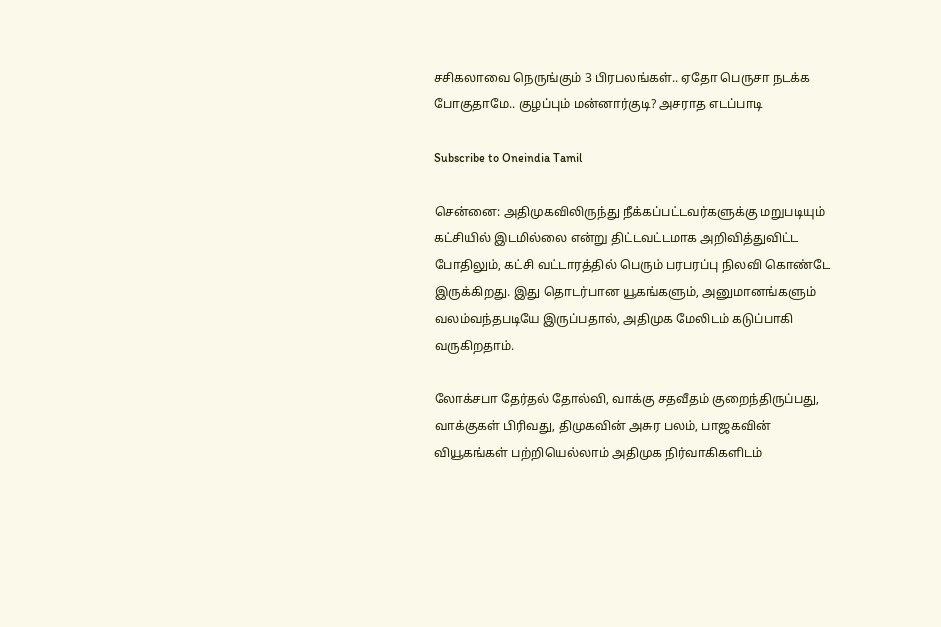சசிகலாவை நெருங்கும் 3 பிரபலங்கள்.. ஏதோ பெருசா நடக்க போகுதாமே.. குழப்பும் மன்னார்குடி? அசராத எடப்பாடி

Subscribe to Oneindia Tamil

சென்னை: அதிமுகவிலிருந்து நீக்கப்பட்டவர்களுக்கு மறுபடியும் கட்சியில் இடமில்லை என்று திட்டவட்டமாக அறிவித்துவிட்ட போதிலும், கட்சி வட்டாரத்தில் பெரும் பரபரப்பு நிலவி கொண்டே இருக்கிறது. இது தொடர்பான யூகங்களும், அனுமானங்களும் வலம்வந்தபடியே இருப்பதால், அதிமுக மேலிடம் கடுப்பாகி வருகிறதாம்.

லோக்சபா தேர்தல் தோல்வி, வாக்கு சதவீதம் குறைந்திருப்பது, வாக்குகள் பிரிவது, திமுகவின் அசுர பலம், பாஜகவின் வியூகங்கள் பற்றியெல்லாம் அதிமுக நிர்வாகிகளிடம்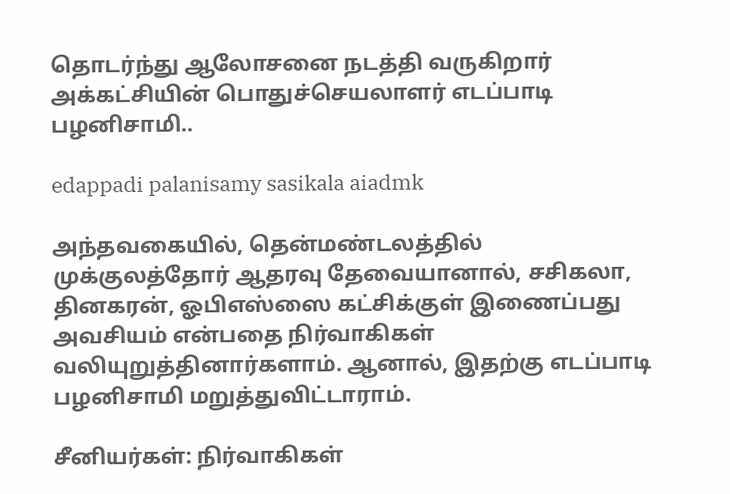தொடர்ந்து ஆலோசனை நடத்தி வருகிறார் அக்கட்சியின் பொதுச்செயலாளர் எடப்பாடி பழனிசாமி..

edappadi palanisamy sasikala aiadmk

அந்தவகையில், தென்மண்டலத்தில் முக்குலத்தோர் ஆதரவு தேவையானால், சசிகலா, தினகரன், ஓபிஎஸ்ஸை கட்சிக்குள் இணைப்பது அவசியம் என்பதை நிர்வாகிகள் வலியுறுத்தினார்களாம். ஆனால், இதற்கு எடப்பாடி பழனிசாமி மறுத்துவிட்டாராம்.

சீனியர்கள்: நிர்வாகிகள்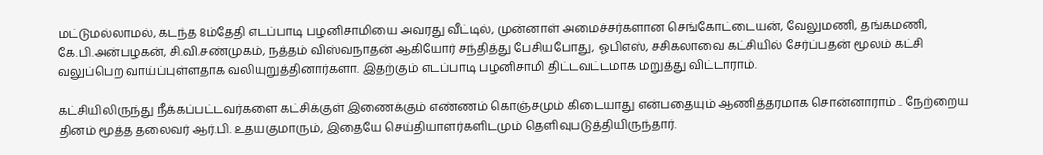மட்டுமல்லாமல், கடந்த 8ம்தேதி எடப்பாடி பழனிசாமியை அவரது வீட்டில், முன்னாள் அமைச்சர்களான செங்கோட்டையன், வேலுமணி, தங்கமணி, கே.பி.அன்பழகன், சி.வி.சண்முகம், நத்தம் விஸ்வநாதன் ஆகியோர் சந்தித்து பேசியபோது, ஓபிஎஸ், சசிகலாவை கட்சியில் சேர்ப்பதன் மூலம் கட்சி வலுப்பெற வாய்ப்புள்ளதாக வலியுறுத்தினார்களா. இதற்கும் எடப்பாடி பழனிசாமி திட்டவட்டமாக மறுத்து விட்டாராம்.

கட்சியிலிருந்து நீக்கப்பட்டவர்களை கட்சிக்குள் இணைக்கும் எண்ணம் கொஞ்சமும் கிடையாது என்பதையும் ஆணித்தரமாக சொன்னாராம் .. நேற்றைய தினம் மூத்த தலைவர் ஆர்.பி. உதயகுமாரும், இதையே செய்தியாளர்களிடமும் தெளிவுபடுத்தியிருந்தார்.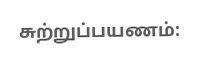சுற்றுப்பயணம்: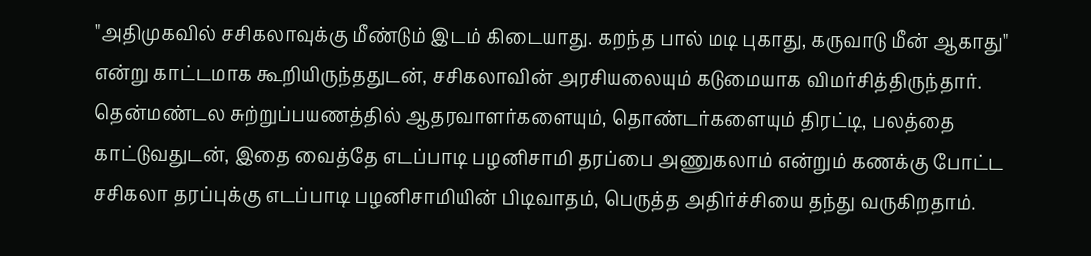"அதிமுகவில் சசிகலாவுக்கு மீண்டும் இடம் கிடையாது. கறந்த பால் மடி புகாது, கருவாடு மீன் ஆகாது" என்று காட்டமாக கூறியிருந்ததுடன், சசிகலாவின் அரசியலையும் கடுமையாக விமர்சித்திருந்தார். தென்மண்டல சுற்றுப்பயணத்தில் ஆதரவாளர்களையும், தொண்டர்களையும் திரட்டி, பலத்தை காட்டுவதுடன், இதை வைத்தே எடப்பாடி பழனிசாமி தரப்பை அணுகலாம் என்றும் கணக்கு போட்ட சசிகலா தரப்புக்கு எடப்பாடி பழனிசாமியின் பிடிவாதம், பெருத்த அதிர்ச்சியை தந்து வருகிறதாம்.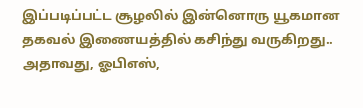இப்படிப்பட்ட சூழலில் இன்னொரு யூகமான தகவல் இணையத்தில் கசிந்து வருகிறது.. அதாவது, ஓபிஎஸ்,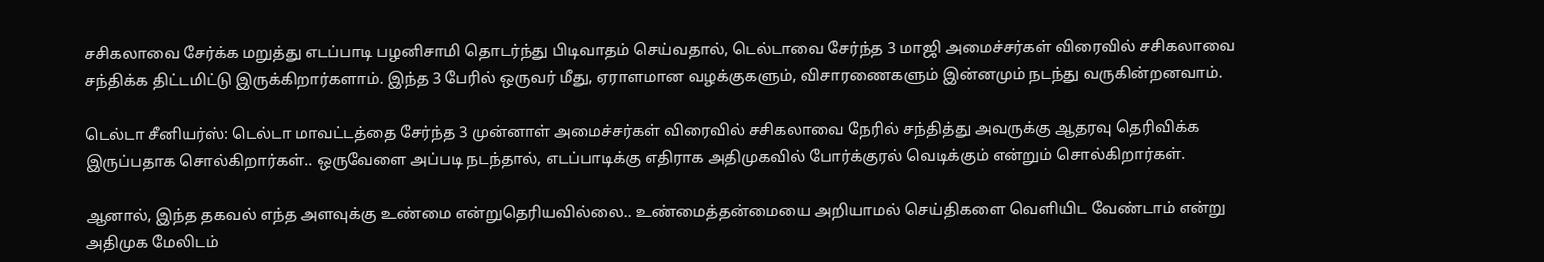சசிகலாவை சேர்க்க மறுத்து எடப்பாடி பழனிசாமி தொடர்ந்து பிடிவாதம் செய்வதால், டெல்டாவை சேர்ந்த 3 மாஜி அமைச்சர்கள் விரைவில் சசிகலாவை சந்திக்க திட்டமிட்டு இருக்கிறார்களாம். இந்த 3 பேரில் ஒருவர் மீது, ஏராளமான வழக்குகளும், விசாரணைகளும் இன்னமும் நடந்து வருகின்றனவாம்.

டெல்டா சீனியர்ஸ்: டெல்டா மாவட்டத்தை சேர்ந்த 3 முன்னாள் அமைச்சர்கள் விரைவில் சசிகலாவை நேரில் சந்தித்து அவருக்கு ஆதரவு தெரிவிக்க இருப்பதாக சொல்கிறார்கள்.. ஒருவேளை அப்படி நடந்தால், எடப்பாடிக்கு எதிராக அதிமுகவில் போர்க்குரல் வெடிக்கும் என்றும் சொல்கிறார்கள்.

ஆனால், இந்த தகவல் எந்த அளவுக்கு உண்மை என்றுதெரியவில்லை.. உண்மைத்தன்மையை அறியாமல் செய்திகளை வெளியிட வேண்டாம் என்று அதிமுக மேலிடம்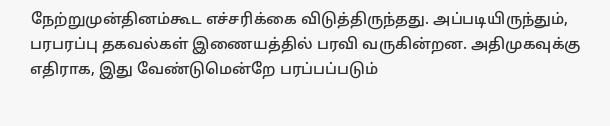நேற்றுமுன்தினம்கூட எச்சரிக்கை விடுத்திருந்தது. அப்படியிருந்தும், பரபரப்பு தகவல்கள் இணையத்தில் பரவி வருகின்றன. அதிமுகவுக்கு எதிராக, இது வேண்டுமென்றே பரப்பப்படும்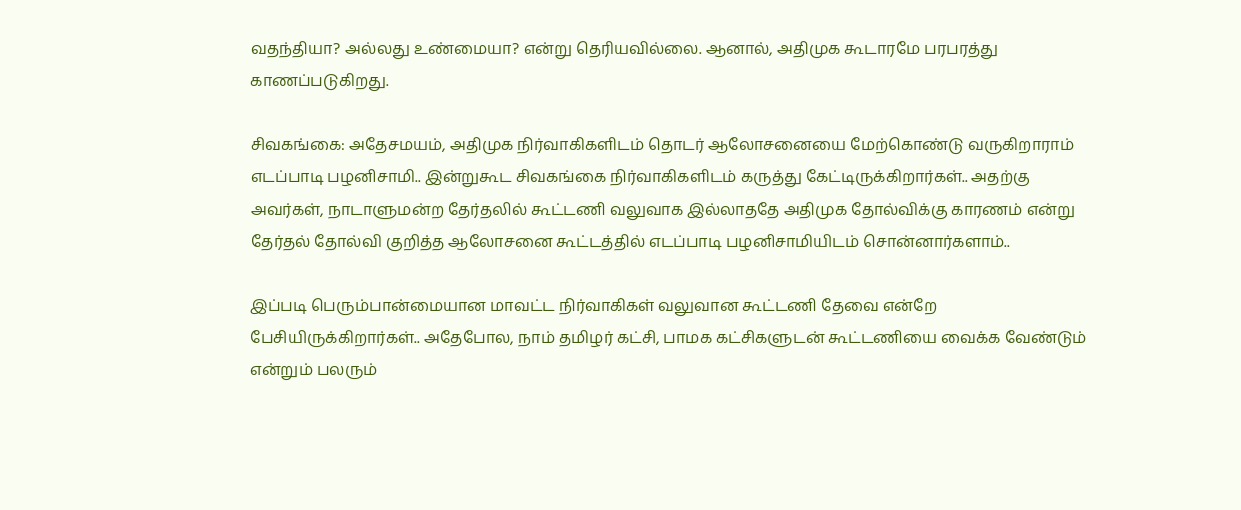வதந்தியா? அல்லது உண்மையா? என்று தெரியவில்லை. ஆனால், அதிமுக கூடாரமே பரபரத்து காணப்படுகிறது.

சிவகங்கை: அதேசமயம், அதிமுக நிர்வாகிகளிடம் தொடர் ஆலோசனையை மேற்கொண்டு வருகிறாராம் எடப்பாடி பழனிசாமி.. இன்றுகூட சிவகங்கை நிர்வாகிகளிடம் கருத்து கேட்டிருக்கிறார்கள்.. அதற்கு அவர்கள், நாடாளுமன்ற தேர்தலில் கூட்டணி வலுவாக இல்லாததே அதிமுக தோல்விக்கு காரணம் என்று தேர்தல் தோல்வி குறித்த ஆலோசனை கூட்டத்தில் எடப்பாடி பழனிசாமியிடம் சொன்னார்களாம்..

இப்படி பெரும்பான்மையான மாவட்ட நிர்வாகிகள் வலுவான கூட்டணி தேவை என்றே பேசியிருக்கிறார்கள்.. அதேபோல, நாம் தமிழர் கட்சி, பாமக கட்சிகளுடன் கூட்டணியை வைக்க வேண்டும் என்றும் பலரும்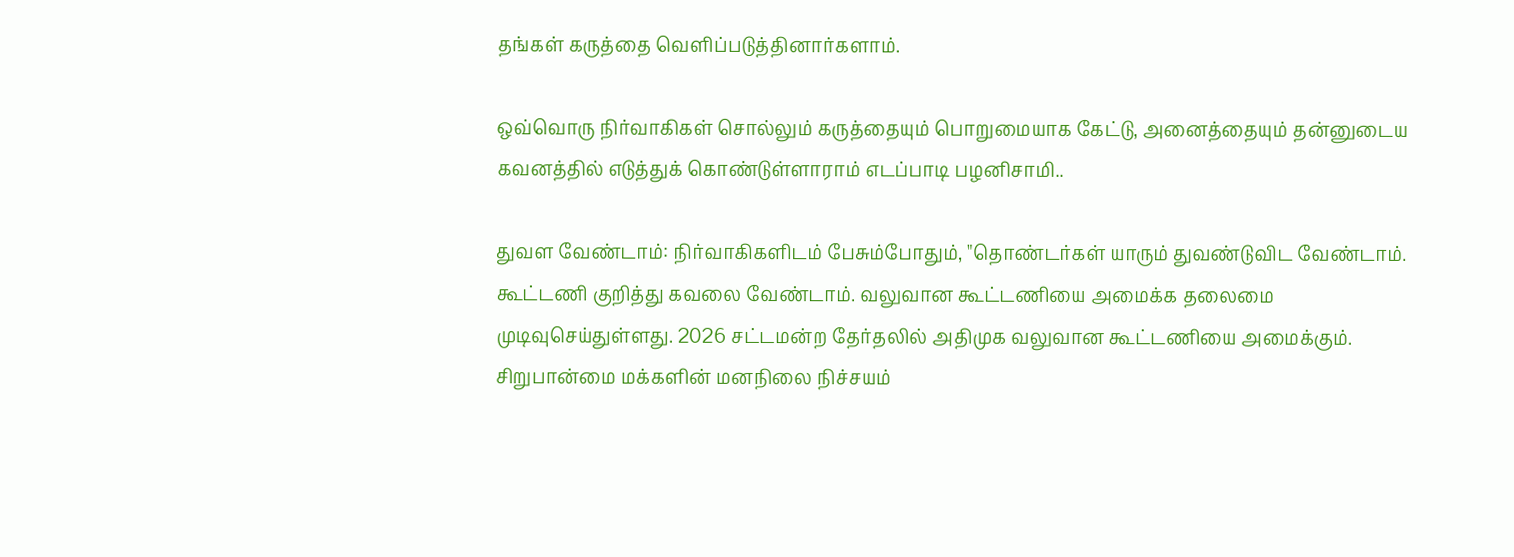தங்கள் கருத்தை வெளிப்படுத்தினார்களாம்.

ஒவ்வொரு நிர்வாகிகள் சொல்லும் கருத்தையும் பொறுமையாக கேட்டு, அனைத்தையும் தன்னுடைய கவனத்தில் எடுத்துக் கொண்டுள்ளாராம் எடப்பாடி பழனிசாமி..

துவள வேண்டாம்: நிர்வாகிகளிடம் பேசும்போதும், "தொண்டர்கள் யாரும் துவண்டுவிட வேண்டாம். கூட்டணி குறித்து கவலை வேண்டாம். வலுவான கூட்டணியை அமைக்க தலைமை முடிவுசெய்துள்ளது. 2026 சட்டமன்ற தேர்தலில் அதிமுக வலுவான கூட்டணியை அமைக்கும். சிறுபான்மை மக்களின் மனநிலை நிச்சயம்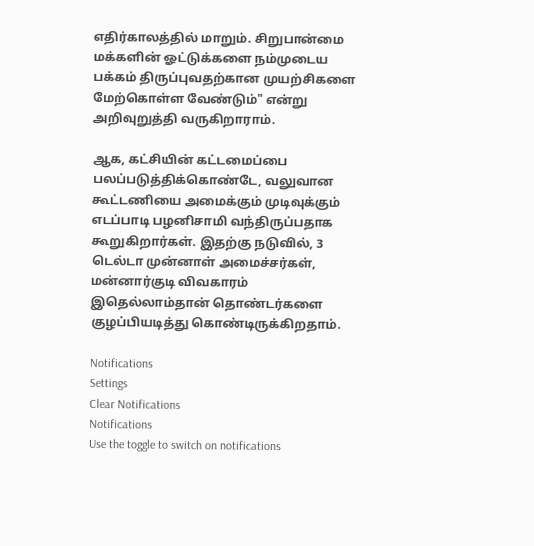எதிர்காலத்தில் மாறும். சிறுபான்மை மக்களின் ஓட்டுக்களை நம்முடைய பக்கம் திருப்புவதற்கான முயற்சிகளை மேற்கொள்ள வேண்டும்" என்று அறிவுறுத்தி வருகிறாராம்.

ஆக, கட்சியின் கட்டமைப்பை பலப்படுத்திக்கொண்டே, வலுவான கூட்டணியை அமைக்கும் முடிவுக்கும் எடப்பாடி பழனிசாமி வந்திருப்பதாக கூறுகிறார்கள். இதற்கு நடுவில், 3 டெல்டா முன்னாள் அமைச்சர்கள், மன்னார்குடி விவகாரம் இதெல்லாம்தான் தொண்டர்களை குழப்பியடித்து கொண்டிருக்கிறதாம்.

Notifications
Settings
Clear Notifications
Notifications
Use the toggle to switch on notifications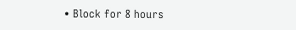• Block for 8 hours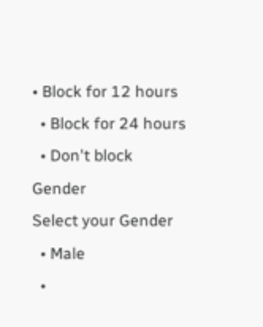• Block for 12 hours
  • Block for 24 hours
  • Don't block
Gender
Select your Gender
  • Male
  •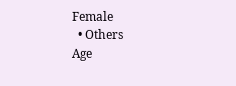Female
  • Others
Age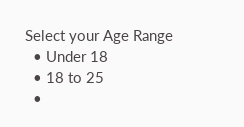Select your Age Range
  • Under 18
  • 18 to 25
  •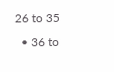26 to 35
  • 36 to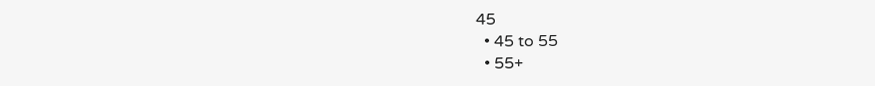45
  • 45 to 55
  • 55+